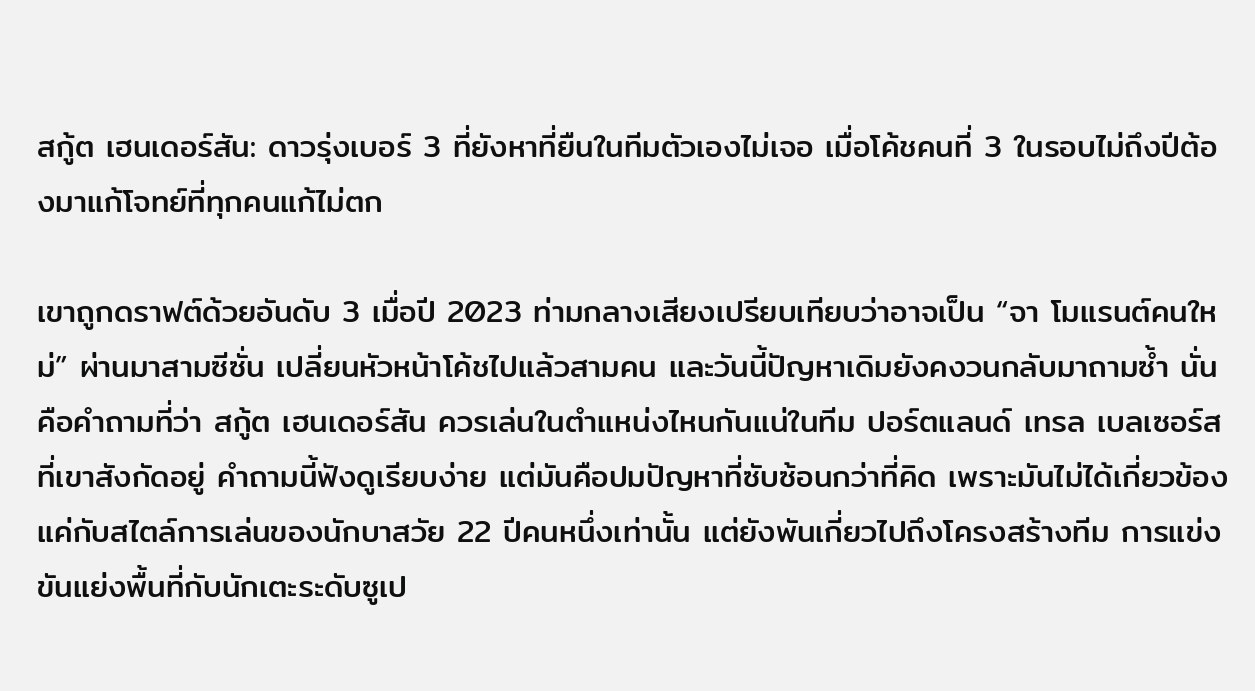สกู้ต เฮนเดอร์สัน: ดาวรุ่งเบอร์ 3 ที่ยังหาที่ยืนในทีมตัวเองไม่เจอ เมื่อโค้ชคนที่ 3 ในรอบไม่ถึงปีต้องมาแก้โจทย์ที่ทุกคนแก้ไม่ตก

เขาถูกดราฟต์ด้วยอันดับ 3 เมื่อปี 2023 ท่ามกลางเสียงเปรียบเทียบว่าอาจเป็น “จา โมแรนต์คนใหม่” ผ่านมาสามซีซั่น เปลี่ยนหัวหน้าโค้ชไปแล้วสามคน และวันนี้ปัญหาเดิมยังคงวนกลับมาถามซ้ำ นั่นคือคำถามที่ว่า สกู้ต เฮนเดอร์สัน ควรเล่นในตำแหน่งไหนกันแน่ในทีม ปอร์ตแลนด์ เทรล เบลเซอร์ส ที่เขาสังกัดอยู่ คำถามนี้ฟังดูเรียบง่าย แต่มันคือปมปัญหาที่ซับซ้อนกว่าที่คิด เพราะมันไม่ได้เกี่ยวข้องแค่กับสไตล์การเล่นของนักบาสวัย 22 ปีคนหนึ่งเท่านั้น แต่ยังพันเกี่ยวไปถึงโครงสร้างทีม การแข่งขันแย่งพื้นที่กับนักเตะระดับซูเป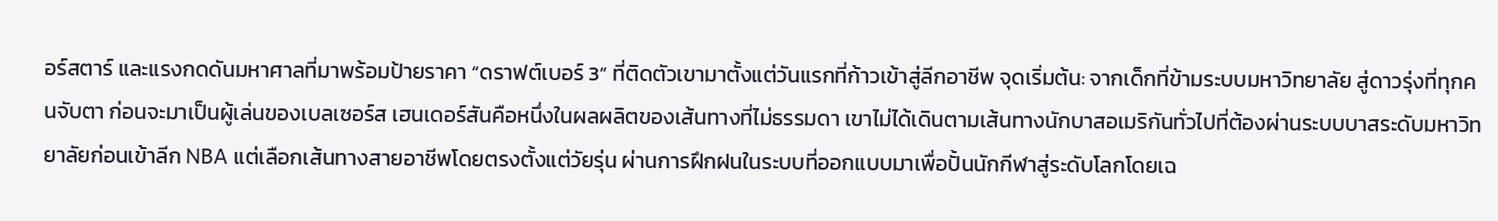อร์สตาร์ และแรงกดดันมหาศาลที่มาพร้อมป้ายราคา “ดราฟต์เบอร์ 3” ที่ติดตัวเขามาตั้งแต่วันแรกที่ก้าวเข้าสู่ลีกอาชีพ จุดเริ่มต้น: จากเด็กที่ข้ามระบบมหาวิทยาลัย สู่ดาวรุ่งที่ทุกคนจับตา ก่อนจะมาเป็นผู้เล่นของเบลเซอร์ส เฮนเดอร์สันคือหนึ่งในผลผลิตของเส้นทางที่ไม่ธรรมดา เขาไม่ได้เดินตามเส้นทางนักบาสอเมริกันทั่วไปที่ต้องผ่านระบบบาสระดับมหาวิทยาลัยก่อนเข้าลีก NBA แต่เลือกเส้นทางสายอาชีพโดยตรงตั้งแต่วัยรุ่น ผ่านการฝึกฝนในระบบที่ออกแบบมาเพื่อปั้นนักกีฬาสู่ระดับโลกโดยเฉ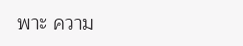พาะ ความ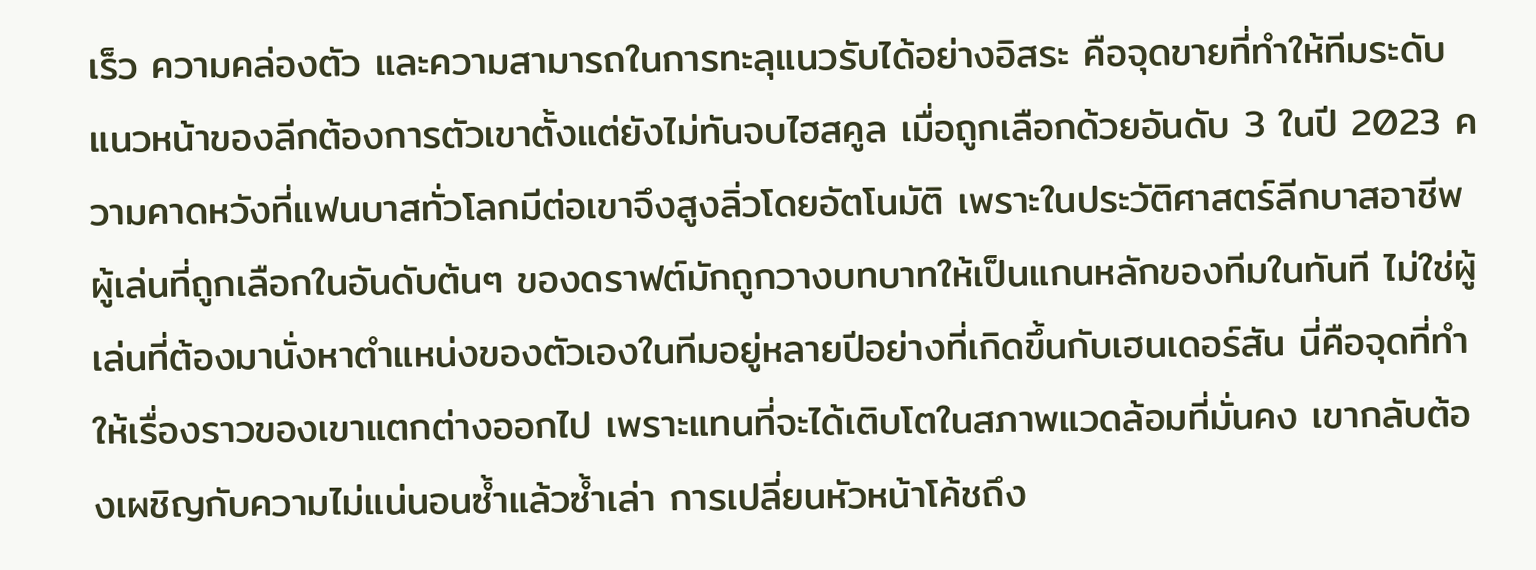เร็ว ความคล่องตัว และความสามารถในการทะลุแนวรับได้อย่างอิสระ คือจุดขายที่ทำให้ทีมระดับแนวหน้าของลีกต้องการตัวเขาตั้งแต่ยังไม่ทันจบไฮสคูล เมื่อถูกเลือกด้วยอันดับ 3 ในปี 2023 ความคาดหวังที่แฟนบาสทั่วโลกมีต่อเขาจึงสูงลิ่วโดยอัตโนมัติ เพราะในประวัติศาสตร์ลีกบาสอาชีพ ผู้เล่นที่ถูกเลือกในอันดับต้นๆ ของดราฟต์มักถูกวางบทบาทให้เป็นแกนหลักของทีมในทันที ไม่ใช่ผู้เล่นที่ต้องมานั่งหาตำแหน่งของตัวเองในทีมอยู่หลายปีอย่างที่เกิดขึ้นกับเฮนเดอร์สัน นี่คือจุดที่ทำให้เรื่องราวของเขาแตกต่างออกไป เพราะแทนที่จะได้เติบโตในสภาพแวดล้อมที่มั่นคง เขากลับต้องเผชิญกับความไม่แน่นอนซ้ำแล้วซ้ำเล่า การเปลี่ยนหัวหน้าโค้ชถึง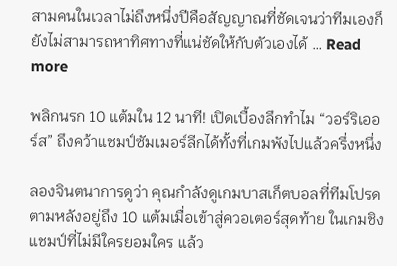สามคนในเวลาไม่ถึงหนึ่งปีคือสัญญาณที่ชัดเจนว่าทีมเองก็ยังไม่สามารถหาทิศทางที่แน่ชัดให้กับตัวเองได้ … Read more

พลิกนรก 10 แต้มใน 12 นาที! เปิดเบื้องลึกทำไม “วอร์ริเออร์ส” ถึงคว้าแชมป์ซัมเมอร์ลีกได้ทั้งที่เกมพังไปแล้วครึ่งหนึ่ง

ลองจินตนาการดูว่า คุณกำลังดูเกมบาสเก็ตบอลที่ทีมโปรดตามหลังอยู่ถึง 10 แต้มเมื่อเข้าสู่ควอเตอร์สุดท้าย ในเกมชิงแชมป์ที่ไม่มีใครยอมใคร แล้ว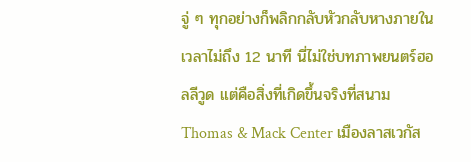จู่ ๆ ทุกอย่างก็พลิกกลับหัวกลับหางภายในเวลาไม่ถึง 12 นาที นี่ไม่ใช่บทภาพยนตร์ฮอลลีวูด แต่คือสิ่งที่เกิดขึ้นจริงที่สนาม Thomas & Mack Center เมืองลาสเวกัส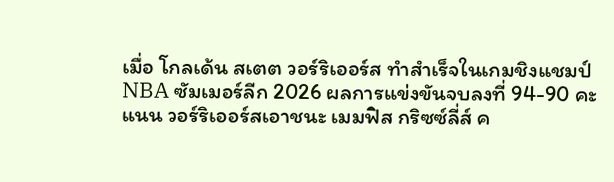เมื่อ โกลเด้น สเตต วอร์ริเออร์ส ทำสำเร็จในเกมชิงแชมป์ NBA ซัมเมอร์ลีก 2026 ผลการแข่งขันจบลงที่ 94-90 คะแนน วอร์ริเออร์สเอาชนะ เมมฟิส กริซซ์ลี่ส์ ค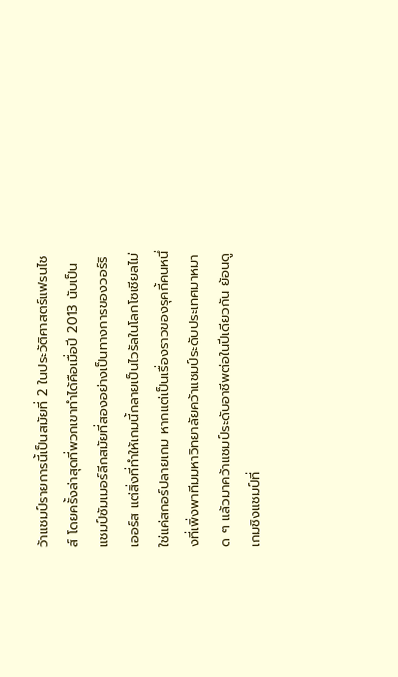ว้าแชมป์รายการนี้เป็นสมัยที่ 2 ในประวัติศาสตร์แฟรนไชส์ โดยครั้งล่าสุดที่พวกเขาทำได้คือเมื่อปี 2013 นับเป็นแชมป์ซัมเมอร์ลีกสมัยที่สองอย่างเป็นทางการของวอร์ริเออร์ส แต่สิ่งที่ทำให้เกมนี้กลายเป็นไวรัลในโลกโซเชียลไม่ใช่แค่สกอร์ปลายเกม หากแต่เป็นเรื่องราวของรุคกี้คนหนึ่งที่เพิ่งพาทีมมหาวิทยาลัยคว้าแชมป์ระดับประเทศมาหมาด ๆ แล้วมาคว้าแชมป์ระดับอาชีพต่อในปีเดียวกัน ย้อนดูเกมชิงแชมป์ที่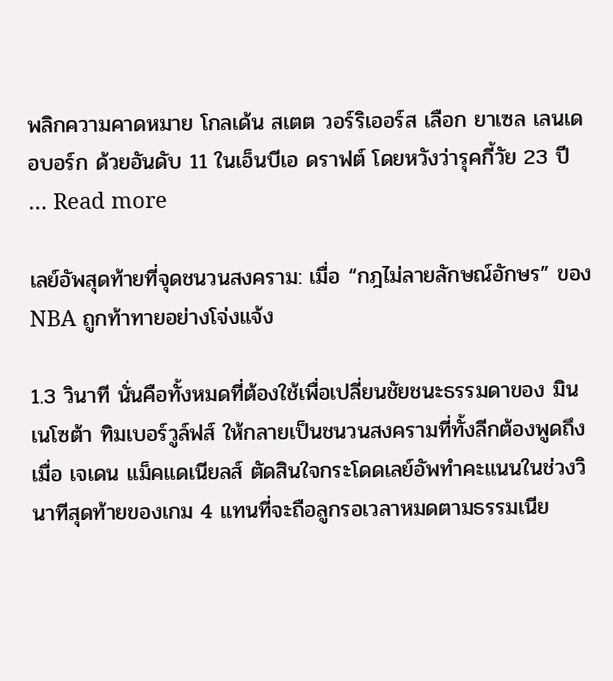พลิกความคาดหมาย โกลเด้น สเตต วอร์ริเออร์ส เลือก ยาเซล เลนเดอบอร์ก ด้วยอันดับ 11 ในเอ็นบีเอ ดราฟต์ โดยหวังว่ารุคกี้วัย 23 ปี … Read more

เลย์อัพสุดท้ายที่จุดชนวนสงคราม: เมื่อ “กฎไม่ลายลักษณ์อักษร” ของ NBA ถูกท้าทายอย่างโจ่งแจ้ง

1.3 วินาที นั่นคือทั้งหมดที่ต้องใช้เพื่อเปลี่ยนชัยชนะธรรมดาของ มินเนโซต้า ทิมเบอร์วูล์ฟส์ ให้กลายเป็นชนวนสงครามที่ทั้งลีกต้องพูดถึง เมื่อ เจเดน แม็คแดเนียลส์ ตัดสินใจกระโดดเลย์อัพทำคะแนนในช่วงวินาทีสุดท้ายของเกม 4 แทนที่จะถือลูกรอเวลาหมดตามธรรมเนีย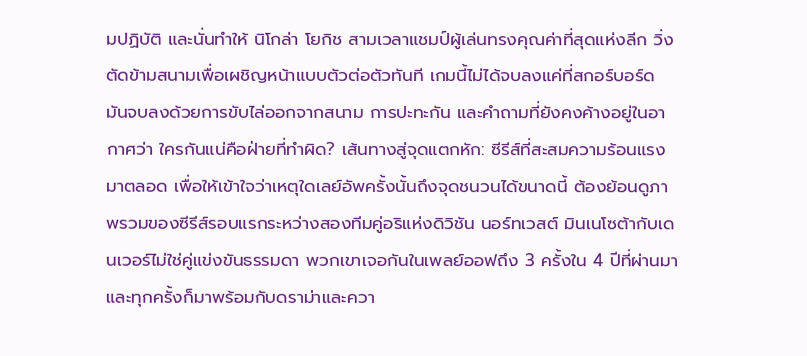มปฏิบัติ และนั่นทำให้ นิโกล่า โยกิช สามเวลาแชมป์ผู้เล่นทรงคุณค่าที่สุดแห่งลีก วิ่งตัดข้ามสนามเพื่อเผชิญหน้าแบบตัวต่อตัวทันที เกมนี้ไม่ได้จบลงแค่ที่สกอร์บอร์ด มันจบลงด้วยการขับไล่ออกจากสนาม การปะทะกัน และคำถามที่ยังคงค้างอยู่ในอากาศว่า ใครกันแน่คือฝ่ายที่ทำผิด? เส้นทางสู่จุดแตกหัก: ซีรีส์ที่สะสมความร้อนแรงมาตลอด เพื่อให้เข้าใจว่าเหตุใดเลย์อัพครั้งนั้นถึงจุดชนวนได้ขนาดนี้ ต้องย้อนดูภาพรวมของซีรีส์รอบแรกระหว่างสองทีมคู่อริแห่งดิวิชัน นอร์ทเวสต์ มินเนโซต้ากับเดนเวอร์ไม่ใช่คู่แข่งขันธรรมดา พวกเขาเจอกันในเพลย์ออฟถึง 3 ครั้งใน 4 ปีที่ผ่านมา และทุกครั้งก็มาพร้อมกับดราม่าและควา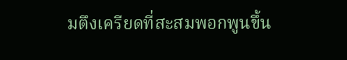มตึงเครียดที่สะสมพอกพูนขึ้น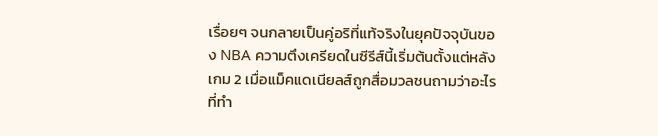เรื่อยๆ จนกลายเป็นคู่อริที่แท้จริงในยุคปัจจุบันของ NBA ความตึงเครียดในซีรีส์นี้เริ่มต้นตั้งแต่หลังเกม 2 เมื่อแม็คแดเนียลส์ถูกสื่อมวลชนถามว่าอะไรที่ทำ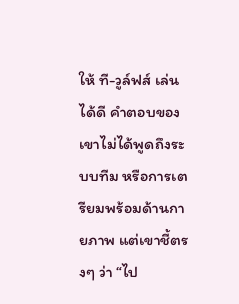ให้ ที-วูล์ฟส์ เล่นได้ดี คำตอบของเขาไม่ได้พูดถึงระบบทีม หรือการเตรียมพร้อมด้านกายภาพ แต่เขาชี้ตรงๆ ว่า “ไป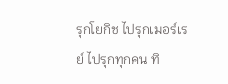รุกโยกิช ไปรุกเมอร์เรย์ ไปรุกทุกคน ทิ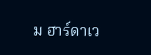ม ฮาร์ดาเว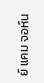ย์ แคม จอห์น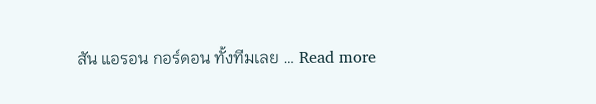สัน แอรอน กอร์ดอน ทั้งทีมเลย … Read more